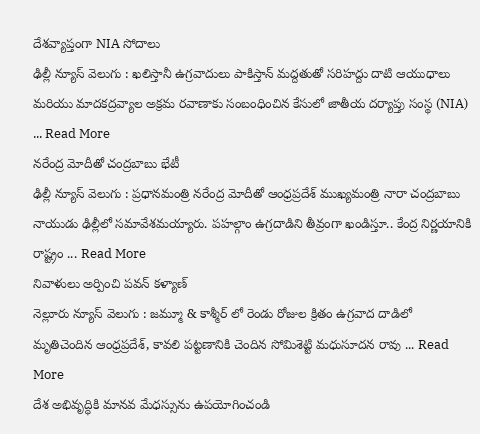దేశవ్యాప్తంగా NIA సోదాలు
ఢిల్లీ న్యూస్ వెలుగు : ఖలిస్తానీ ఉగ్రవాదులు పాకిస్తాన్ మద్దతుతో సరిహద్దు దాటి ఆయుధాలు మరియు మాదకద్రవ్యాల అక్రమ రవాణాకు సంబంధించిన కేసులో జాతీయ దర్యాప్తు సంస్థ (NIA) ... Read More
నరేంద్ర మోదీతో చంద్రబాబు భేటీ
ఢిల్లీ న్యూస్ వెలుగు : ప్రధానమంత్రి నరేంద్ర మోదీతో ఆంధ్రప్రదేశ్ ముఖ్యమంత్రి నారా చంద్రబాబు నాయుడు ఢిల్లీలో సమావేశమయ్యారు. పహల్గాం ఉగ్రదాడిని తీవ్రంగా ఖండిస్తూ.. కేంద్ర నిర్ణయానికి రాష్ట్రం ... Read More
నివాళులు అర్పించి పవన్ కళ్యాణ్
నెల్లూరు న్యూస్ వెలుగు : జమ్మూ & కాశ్మీర్ లో రెండు రోజుల క్రితం ఉగ్రవాద దాడిలో మృతిచెందిన ఆంధ్రప్రదేశ్, కావలి పట్టణానికి చెందిన సోమిశెట్టి మధుసూదన రావు ... Read More
దేశ అభివృద్ధికి మానవ మేధస్సును ఉపయోగించండి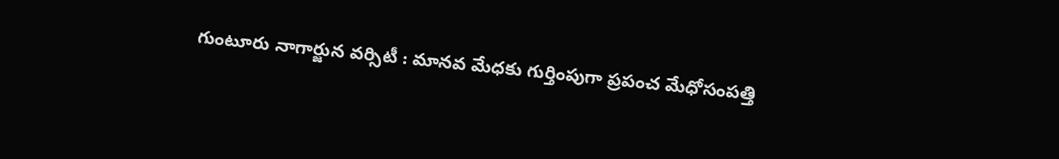గుంటూరు నాగార్జున వర్సిటీ : మానవ మేధకు గుర్తింపుగా ప్రపంచ మేధోసంపత్తి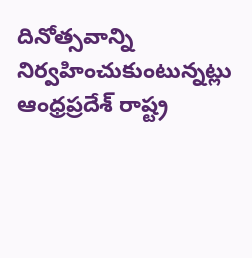దినోత్సవాన్ని నిర్వహించుకుంటున్నట్లు ఆంధ్రప్రదేశ్ రాష్ట్ర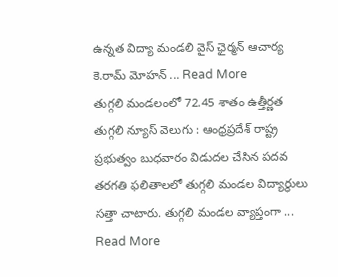ఉన్నత విద్యా మండలి వైస్ ఛైర్మన్ ఆచార్య కె.రామ్ మోహన్ ... Read More
తుగ్గలి మండలంలో 72.45 శాతం ఉత్తీర్ణత
తుగ్గలి న్యూస్ వెలుగు : ఆంధ్రప్రదేశ్ రాష్ట్ర ప్రభుత్వం బుధవారం విడుదల చేసిన పదవ తరగతి ఫలితాలలో తుగ్గలి మండల విద్యార్థులు సత్తా చాటారు. తుగ్గలి మండల వ్యాప్తంగా ... Read More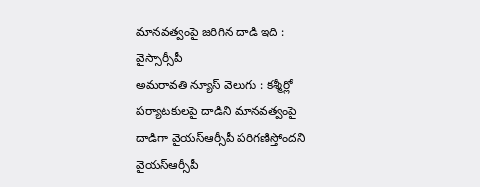మానవత్వంపై జరిగిన దాడి ఇది : వైస్సార్సీపీ
అమరావతి న్యూస్ వెలుగు : కశ్మీర్లో పర్యాటకులపై దాడిని మానవత్వంపై దాడిగా వైయస్ఆర్సీపీ పరిగణిస్తోందని వైయస్ఆర్సీపీ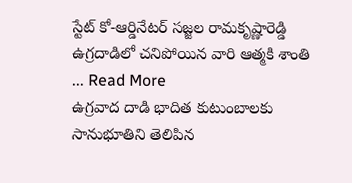స్టేట్ కో-ఆర్డినేటర్ సజ్జల రామకృష్ణారెడ్డి ఉగ్రదాడిలో చనిపోయిన వారి ఆత్మకి శాంతి ... Read More
ఉగ్రవాద దాడి భాదిత కుటుంబాలకు సానుభూతిని తెలిపిన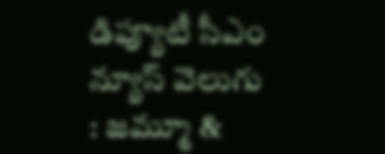డిప్యూటీ సీఎం
న్యూస్ వెలుగు : జమ్మూ &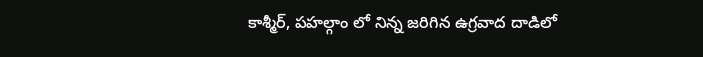కాశ్మీర్, పహల్గాం లో నిన్న జరిగిన ఉగ్రవాద దాడిలో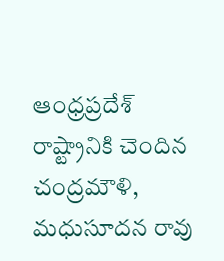ఆంధ్రప్రదేశ్ రాష్ట్రానికి చెందిన చంద్రమౌళి, మధుసూదన రావు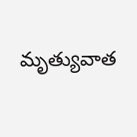మృత్యువాత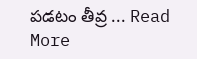పడటం తీవ్ర ... Read More